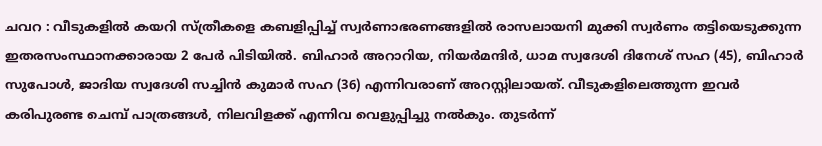ചവറ : വീടുകളിൽ കയറി സ്ത്രീകളെ കബളിപ്പിച്ച് സ്വർണാഭരണങ്ങളിൽ രാസലായനി മുക്കി സ്വർണം തട്ടിയെടുക്കുന്ന ഇതരസംസ്ഥാനക്കാരായ 2 പേർ പിടിയിൽ. ബിഹാർ അറാറിയ, നിയർമന്ദിർ, ധാമ സ്വദേശി ദിനേശ് സഹ (45), ബിഹാർ സുപോൾ, ജാദിയ സ്വദേശി സച്ചിൻ കുമാർ സഹ (36) എന്നിവരാണ് അറസ്റ്റിലായത്. വീടുകളിലെത്തുന്ന ഇവർ കരിപുരണ്ട ചെമ്പ് പാത്രങ്ങൾ, നിലവിളക്ക് എന്നിവ വെളുപ്പിച്ചു നൽകും. തുടർന്ന്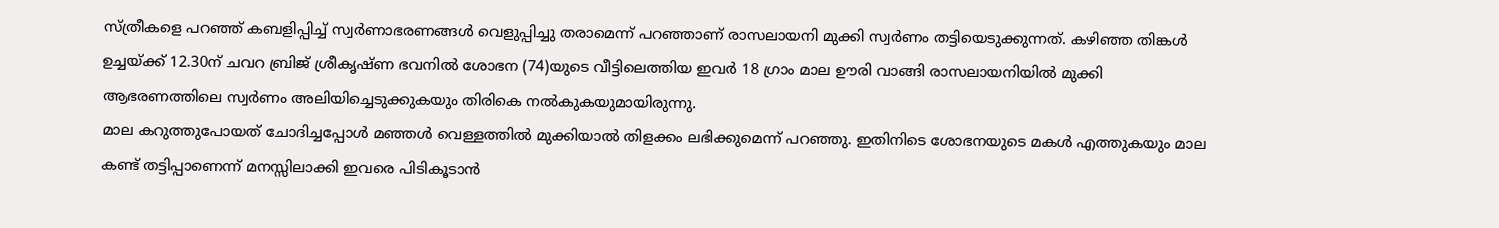സ്ത്രീകളെ പറഞ്ഞ് കബളിപ്പിച്ച് സ്വർണാഭരണങ്ങൾ വെളുപ്പിച്ചു തരാമെന്ന് പറഞ്ഞാണ് രാസലായനി മുക്കി സ്വർണം തട്ടിയെടുക്കുന്നത്. കഴിഞ്ഞ തിങ്കൾ ഉച്ചയ്ക്ക് 12.30ന് ചവറ ബ്രിജ് ശ്രീകൃഷ്ണ ഭവനിൽ ശോഭന (74)യുടെ വീട്ടിലെത്തിയ ഇവർ 18 ഗ്രാം മാല ഊരി വാങ്ങി രാസലായനിയിൽ മുക്കി ആഭരണത്തിലെ സ്വർണം അലിയിച്ചെടുക്കുകയും തിരികെ നൽകുകയുമായിരുന്നു.
മാല കറുത്തുപോയത് ചോദിച്ചപ്പോൾ മഞ്ഞൾ വെള്ളത്തിൽ മുക്കിയാൽ തിളക്കം ലഭിക്കുമെന്ന് പറഞ്ഞു. ഇതിനിടെ ശോഭനയുടെ മകൾ എത്തുകയും മാല കണ്ട് തട്ടിപ്പാണെന്ന് മനസ്സിലാക്കി ഇവരെ പിടികൂടാൻ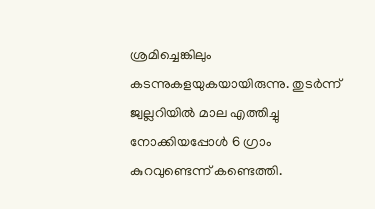ശ്രമിച്ചെങ്കിലും കടന്നുകളയുകയായിരുന്നു. തുടർന്ന് ജ്വല്ലറിയിൽ മാല എത്തിച്ചു നോക്കിയപ്പോൾ 6 ഗ്രാം കുറവുണ്ടെന്ന് കണ്ടെത്തി.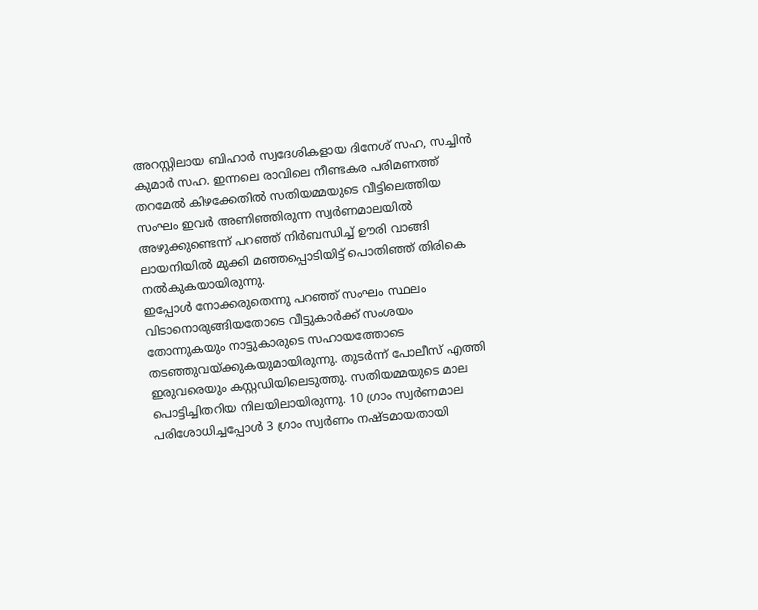അറസ്റ്റിലായ ബിഹാർ സ്വദേശികളായ ദിനേശ് സഹ, സച്ചിൻ കുമാർ സഹ. ഇന്നലെ രാവിലെ നീണ്ടകര പരിമണത്ത് തറമേൽ കിഴക്കേതിൽ സതിയമ്മയുടെ വീട്ടിലെത്തിയ സംഘം ഇവർ അണിഞ്ഞിരുന്ന സ്വർണമാലയിൽ അഴുക്കുണ്ടെന്ന് പറഞ്ഞ് നിർബന്ധിച്ച് ഊരി വാങ്ങി ലായനിയിൽ മുക്കി മഞ്ഞപ്പൊടിയിട്ട് പൊതിഞ്ഞ് തിരികെ നൽകുകയായിരുന്നു.
ഇപ്പോൾ നോക്കരുതെന്നു പറഞ്ഞ് സംഘം സ്ഥലം വിടാനൊരുങ്ങിയതോടെ വീട്ടുകാർക്ക് സംശയം തോന്നുകയും നാട്ടുകാരുടെ സഹായത്തോടെ തടഞ്ഞുവയ്ക്കുകയുമായിരുന്നു. തുടർന്ന് പോലീസ് എത്തി ഇരുവരെയും കസ്റ്റഡിയിലെടുത്തു. സതിയമ്മയുടെ മാല പൊട്ടിച്ചിതറിയ നിലയിലായിരുന്നു. 10 ഗ്രാം സ്വർണമാല പരിശോധിച്ചപ്പോൾ 3 ഗ്രാം സ്വർണം നഷ്ടമായതായി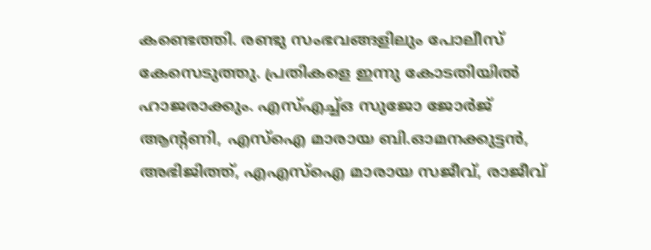കണ്ടെത്തി. രണ്ടു സംഭവങ്ങളിലും പോലീസ് കേസെടുത്തു. പ്രതികളെ ഇന്നു കോടതിയിൽ ഹാജരാക്കും. എസ്എച്ച്ഒ സുജോ ജോർജ് ആന്റണി, എസ്ഐ മാരായ ബി.ഓമനക്കുട്ടൻ, അഭിജിത്ത്, എഎസ്ഐ മാരായ സജീവ്, രാജീവ്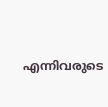എന്നിവരുടെ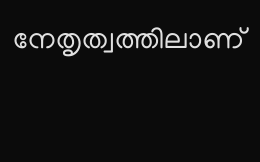നേതൃത്വത്തിലാണ്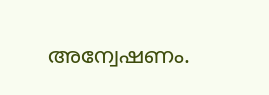അന്വേഷണം.